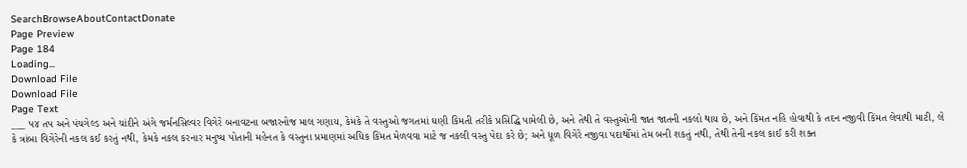SearchBrowseAboutContactDonate
Page Preview
Page 184
Loading...
Download File
Download File
Page Text
___ પ૪ તપ અને પંચગેલ્ડ અને ચાંદીને અંગે જર્મનસિલ્વર વિગેરે બનાવટના બજારનોજ માલ ગણાય, કેમકે તે વસ્તુઓ જગતમાં ઘણી કિમતી તરીકે પ્રસિદ્ધિ પામેલી છે, અને તેથી તે વસ્તુઓની જાત જાતની નકલો થાય છે, અને કિંમત નહિ હોવાથી કે તદન નજીવી કિંમત લેવાથી માટી, લે કે ત્રાંબા વિગેરેની નકલ કઈ કરતું નથી, કેમકે નકલ કરનાર મનુષ્ય પોતાની મહેનત કે વસ્તુના પ્રમાણમાં અધિક કિંમત મેળવવા માટે જ નકલી વસ્તુ પેદા કરે છે; અને ધૂળ વિગેરે નજીવા પદાર્થોમાં તેમ બની શકતું નથી, તેથી તેની નકલ કાઈ કરી શક્ત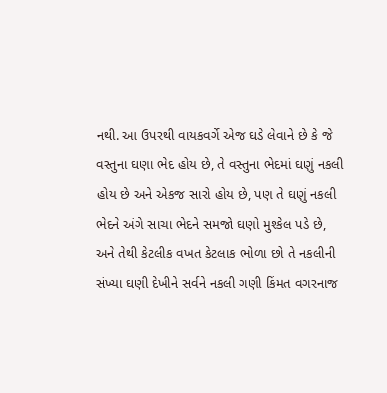નથી. આ ઉપરથી વાયકવર્ગે એજ ઘડે લેવાને છે કે જે વસ્તુના ઘણા ભેદ હોય છે, તે વસ્તુના ભેદમાં ઘણું નકલી હોય છે અને એકજ સારો હોય છે, પણ તે ઘણું નકલી ભેદને અંગે સાચા ભેદને સમજો ઘણો મુશ્કેલ પડે છે, અને તેથી કેટલીક વખત કેટલાક ભોળા છો તે નકલીની સંખ્યા ઘણી દેખીને સર્વને નકલી ગણી કિંમત વગરનાજ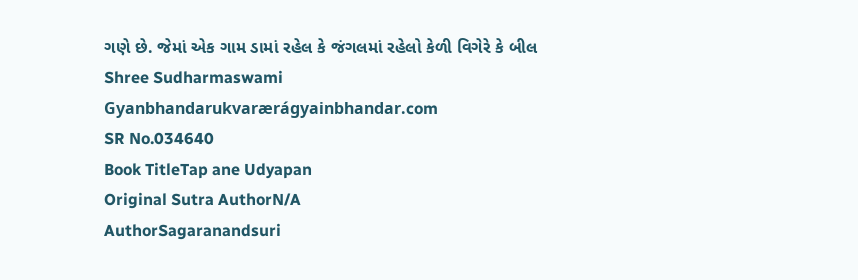ગણે છે. જેમાં એક ગામ ડામાં રહેલ કે જંગલમાં રહેલો કેળી વિગેરે કે બીલ Shree Sudharmaswami Gyanbhandarukvarærágyainbhandar.com
SR No.034640
Book TitleTap ane Udyapan
Original Sutra AuthorN/A
AuthorSagaranandsuri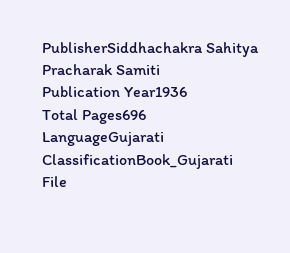PublisherSiddhachakra Sahitya Pracharak Samiti
Publication Year1936
Total Pages696
LanguageGujarati
ClassificationBook_Gujarati
File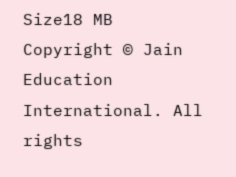Size18 MB
Copyright © Jain Education International. All rights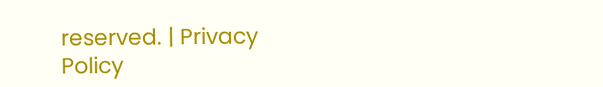reserved. | Privacy Policy